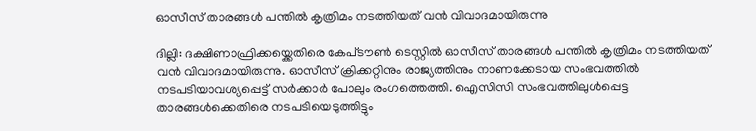ഓസീസ് താരങ്ങള്‍ പന്തില്‍ കൃത്രിമം നടത്തിയത് വന്‍ വിവാദമായിരുന്നു

ദില്ലി: ദക്ഷിണാഫ്രിക്കയ്ക്കെതിരെ കേപ്‌ടൗണ്‍ ടെസ്റ്റില്‍ ഓസീസ് താരങ്ങള്‍ പന്തില്‍ കൃത്രിമം നടത്തിയത് വന്‍ വിവാദമായിരുന്നു. ഓസീസ് ക്രിക്കറ്റിനും രാജ്യത്തിനും നാണക്കേടായ സംഭവത്തില്‍ നടപടിയാവശ്യപ്പെട്ട് സര്‍ക്കാര്‍ പോലും രംഗത്തെത്തി. ഐസിസി സംഭവത്തിലുള്‍പ്പെട്ട താരങ്ങള്‍ക്കെതിരെ നടപടിയെടുത്തിട്ടും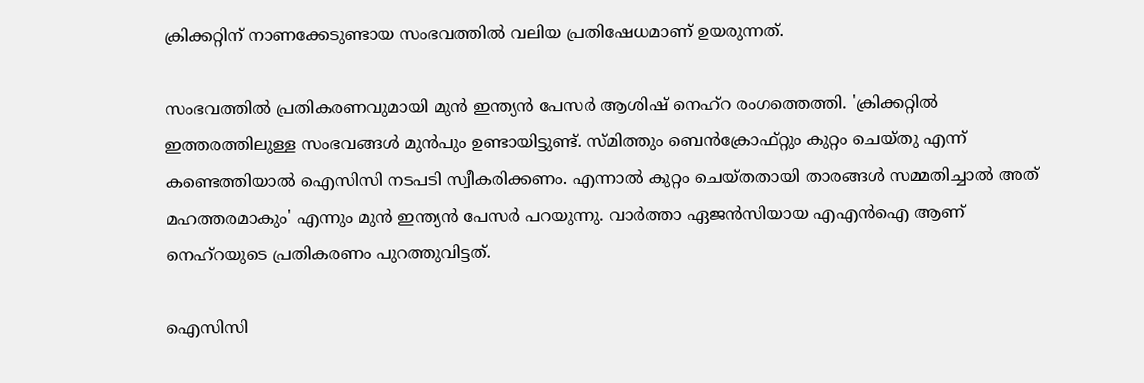ക്രിക്കറ്റിന് നാണക്കേടുണ്ടായ സംഭവത്തില്‍ വലിയ പ്രതിഷേധമാണ് ഉയരുന്നത്.

സംഭവത്തില്‍ പ്രതികരണവുമായി മുന്‍ ഇന്ത്യന്‍ പേസര്‍ ആശിഷ് നെഹ്‌റ രംഗത്തെത്തി. 'ക്രിക്കറ്റില്‍ ഇത്തരത്തിലുള്ള സംഭവങ്ങള്‍ മുന്‍പും ഉണ്ടായിട്ടുണ്ട്. സ്മിത്തും ബെന്‍ക്രോഫ്റ്റും കുറ്റം ചെയ്തു എന്ന് കണ്ടെത്തിയാല്‍ ഐസിസി നടപടി സ്വീകരിക്കണം. എന്നാല്‍ കുറ്റം ചെയ്തതായി താരങ്ങള്‍ സമ്മതിച്ചാല്‍ അത് മഹത്തരമാകും' എന്നും മുന്‍ ഇന്ത്യന്‍ പേസര്‍ പറയുന്നു. വാര്‍ത്താ ഏജന്‍സിയായ എഎന്‍ഐ ആണ് നെഹ്റയുടെ പ്രതികരണം പുറത്തുവിട്ടത്.

ഐസിസി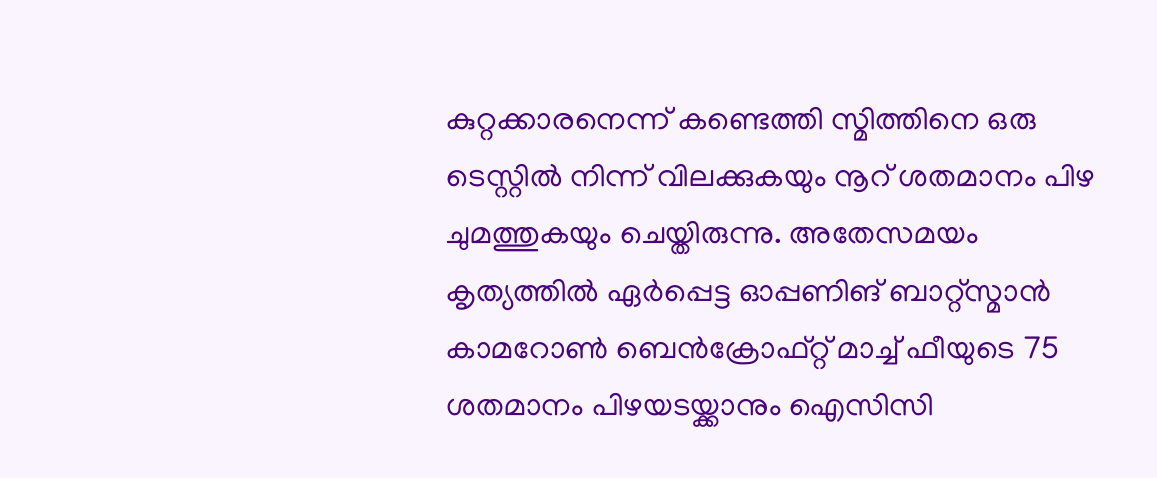കുറ്റക്കാരനെന്ന് കണ്ടെത്തി സ്മിത്തിനെ ഒരു ടെസ്റ്റില്‍ നിന്ന് വിലക്കുകയും നൂറ് ശതമാനം പിഴ ചുമത്തുകയും ചെയ്തിരുന്നു. അതേസമയം കൃത്യത്തില്‍ ഏര്‍പ്പെട്ട ഓപ്പണിങ് ബാറ്റ്സ്മാന്‍ കാമറോണ്‍ ബെന്‍ക്രോഫ്റ്റ് മാച്ച് ഫീയുടെ 75 ശതമാനം പിഴയടയ്ക്കാനും ഐസിസി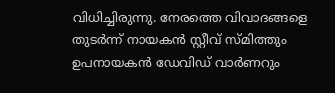വിധിച്ചിരുന്നു. നേരത്തെ വിവാദങ്ങളെ തുടര്‍ന്ന് നായകന്‍ സ്റ്റീവ് സ്മിത്തും ഉപനായകന്‍ ഡേവിഡ് വാര്‍ണറും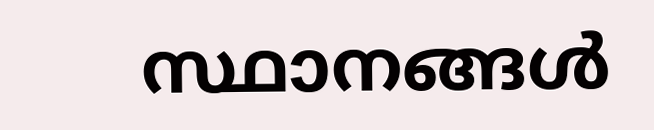സ്ഥാനങ്ങള്‍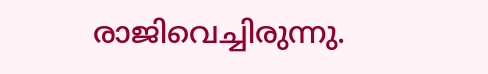രാജിവെച്ചിരുന്നു.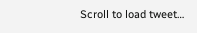Scroll to load tweet…